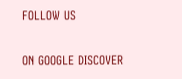FOLLOW US

ON GOOGLE DISCOVER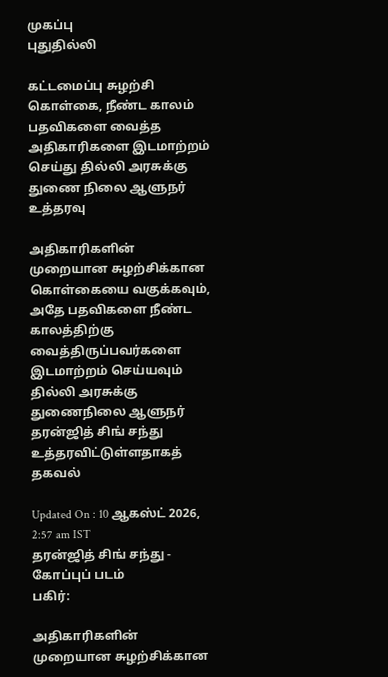முகப்பு
புதுதில்லி

கட்டமைப்பு சுழற்சி கொள்கை, நீண்ட காலம் பதவிகளை வைத்த அதிகாரிகளை இடமாற்றம் செய்து தில்லி அரசுக்கு துணை நிலை ஆளுநர் உத்தரவு

அதிகாரிகளின் முறையான சுழற்சிக்கான கொள்கையை வகுக்கவும், அதே பதவிகளை நீண்ட காலத்திற்கு வைத்திருப்பவர்களை இடமாற்றம் செய்யவும் தில்லி அரசுக்கு துணைநிலை ஆளுநர் தரன்ஜித் சிங் சந்து உத்தரவிட்டுள்ளதாகத் தகவல்

Updated On : 10 ஆகஸ்ட் 2026, 2:57 am IST
தரன்ஜித் சிங் சந்து - கோப்புப் படம்
பகிர்:

அதிகாரிகளின் முறையான சுழற்சிக்கான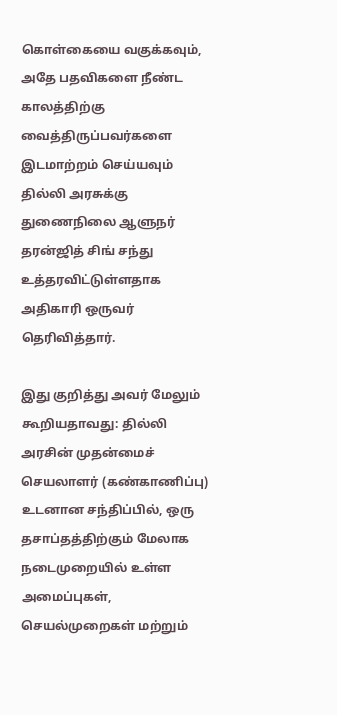கொள்கையை வகுக்கவும், அதே பதவிகளை நீண்ட காலத்திற்கு வைத்திருப்பவர்களை இடமாற்றம் செய்யவும் தில்லி அரசுக்கு துணைநிலை ஆளுநர் தரன்ஜித் சிங் சந்து உத்தரவிட்டுள்ளதாக அதிகாரி ஒருவர் தெரிவித்தார்.

இது குறித்து அவர் மேலும் கூறியதாவது: தில்லி அரசின் முதன்மைச் செயலாளர் (கண்காணிப்பு) உடனான சந்திப்பில், ஒரு தசாப்தத்திற்கும் மேலாக நடைமுறையில் உள்ள அமைப்புகள், செயல்முறைகள் மற்றும்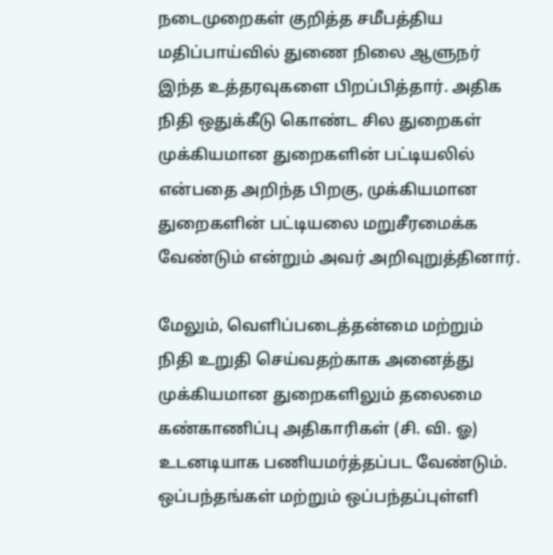நடைமுறைகள் குறித்த சமீபத்திய மதிப்பாய்வில் துணை நிலை ஆளுநர் இந்த உத்தரவுகளை பிறப்பித்தார். அதிக நிதி ஒதுக்கீடு கொண்ட சில துறைகள் முக்கியமான துறைகளின் பட்டியலில் என்பதை அறிந்த பிறகு, முக்கியமான துறைகளின் பட்டியலை மறுசீரமைக்க வேண்டும் என்றும் அவர் அறிவுறுத்தினார்.

மேலும், வெளிப்படைத்தன்மை மற்றும் நிதி உறுதி செய்வதற்காக அனைத்து முக்கியமான துறைகளிலும் தலைமை கண்காணிப்பு அதிகாரிகள் (சி. வி. ஓ) உடனடியாக பணியமர்த்தப்பட வேண்டும். ஒப்பந்தங்கள் மற்றும் ஒப்பந்தப்புள்ளி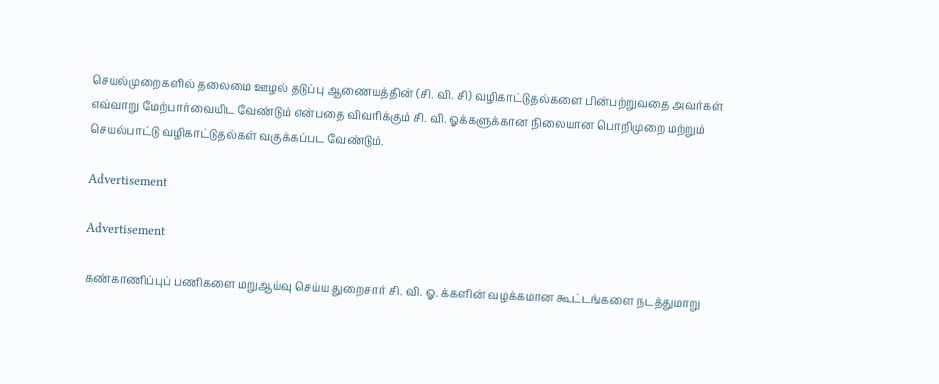செயல்முறைகளில் தலைமை ஊழல் தடுப்பு ஆணையத்தின் (சி. வி. சி) வழிகாட்டுதல்களை பின்பற்றுவதை அவர்கள் எவ்வாறு மேற்பார்வையிட வேண்டும் என்பதை விவரிக்கும் சி. வி. ஓக்களுக்கான நிலையான பொறிமுறை மற்றும் செயல்பாட்டு வழிகாட்டுதல்கள் வகுக்கப்பட வேண்டும்.

Advertisement

Advertisement

கண்காணிப்புப் பணிகளை மறுஆய்வு செய்ய துறைசார் சி. வி. ஓ. க்களின் வழக்கமான கூட்டங்களை நடத்துமாறு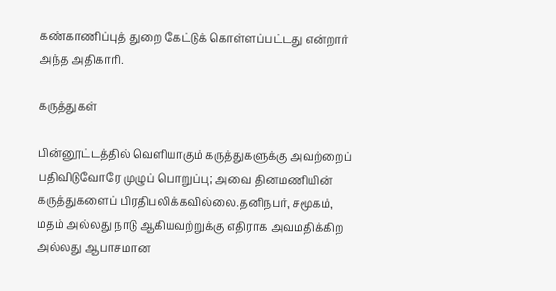கண்காணிப்புத் துறை கேட்டுக் கொள்ளப்பட்டது என்றார் அந்த அதிகாரி.

கருத்துகள்

பின்னூட்டத்தில் வெளியாகும் கருத்துகளுக்கு அவற்றைப் பதிவிடுவோரே முழுப் பொறுப்பு; அவை தினமணியின் கருத்துகளைப் பிரதிபலிக்கவில்லை.தனிநபர், சமூகம், மதம் அல்லது நாடு ஆகியவற்றுக்கு எதிராக அவமதிக்கிற அல்லது ஆபாசமான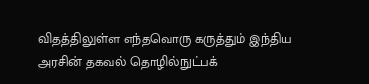விதத்திலுள்ள எந்தவொரு கருத்தும் இந்திய அரசின் தகவல் தொழில்நுட்பக்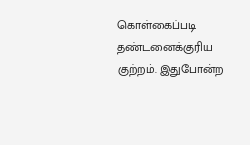கொள்கைப்படி தண்டனைக்குரிய குற்றம். இதுபோன்ற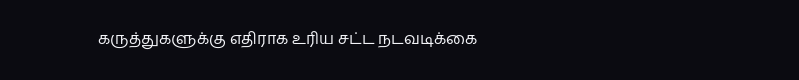கருத்துகளுக்கு எதிராக உரிய சட்ட நடவடிக்கை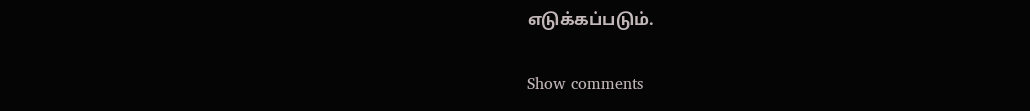எடுக்கப்படும்.

Show comments